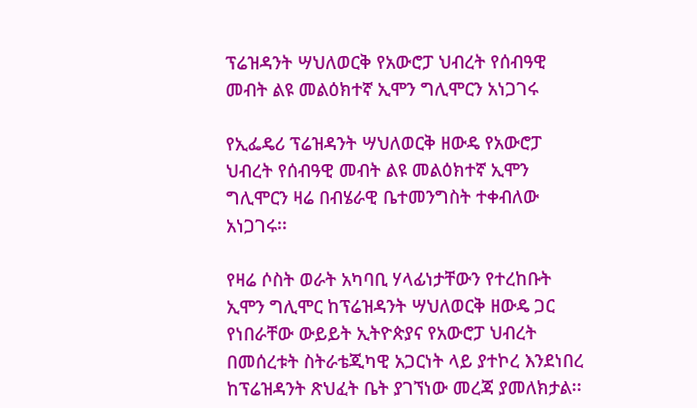ፕሬዝዳንት ሣህለወርቅ የአውሮፓ ህብረት የሰብዓዊ መብት ልዩ መልዕክተኛ ኢሞን ግሊሞርን አነጋገሩ

የኢፌዴሪ ፕሬዝዳንት ሣህለወርቅ ዘውዴ የአውሮፓ ህብረት የሰብዓዊ መብት ልዩ መልዕክተኛ ኢሞን ግሊሞርን ዛሬ በብሄራዊ ቤተመንግስት ተቀብለው አነጋገሩ፡፡

የዛሬ ሶስት ወራት አካባቢ ሃላፊነታቸውን የተረከቡት ኢሞን ግሊሞር ከፕሬዝዳንት ሣህለወርቅ ዘውዴ ጋር የነበራቸው ውይይት ኢትዮጵያና የአውሮፓ ህብረት በመሰረቱት ስትራቴጂካዊ አጋርነት ላይ ያተኮረ እንደነበረ ከፕሬዝዳንት ጽህፈት ቤት ያገኘነው መረጃ ያመለክታል፡፡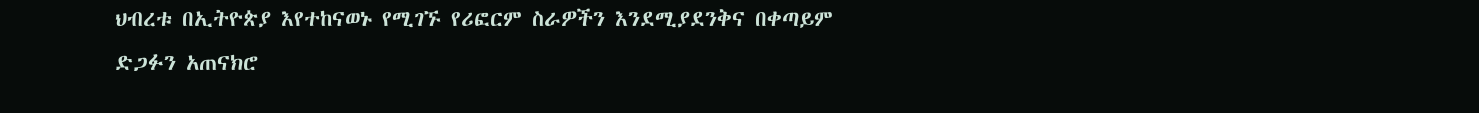ህብረቱ በኢትዮጵያ እየተከናወኑ የሚገኙ የሪፎርም ስራዎችን እንደሚያደንቅና በቀጣይም ድጋፉን አጠናክሮ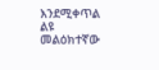እንደሚቀጥል ልዩ መልዕክተኛው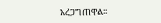አረጋግጠዋል፡፡